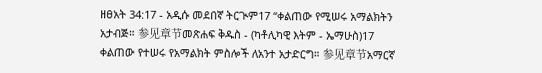ዘፀአት 34:17 - አዲሱ መደበኛ ትርጒም17 “ቀልጠው የሚሠሩ አማልክትን አታብጅ። 参见章节መጽሐፍ ቅዱስ - (ካቶሊካዊ እትም - ኤማሁስ)17 ቀልጠው የተሠሩ የአማልክት ምስሎች ለአንተ አታድርግ። 参见章节አማርኛ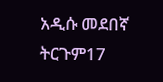አዲሱ መደበኛ ትርጉም17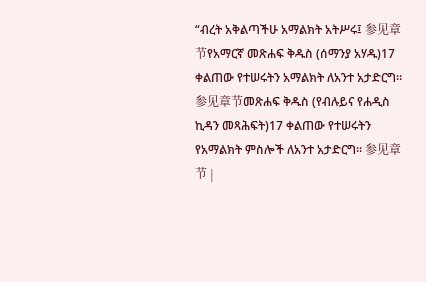“ብረት አቅልጣችሁ አማልክት አትሥሩ፤ 参见章节የአማርኛ መጽሐፍ ቅዱስ (ሰማንያ አሃዱ)17 ቀልጠው የተሠሩትን አማልክት ለአንተ አታድርግ። 参见章节መጽሐፍ ቅዱስ (የብሉይና የሐዲስ ኪዳን መጻሕፍት)17 ቀልጠው የተሠሩትን የአማልክት ምስሎች ለአንተ አታድርግ። 参见章节 |